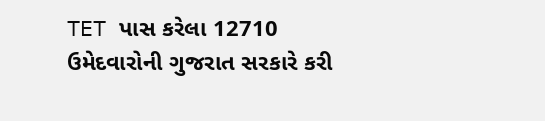TET પાસ કરેલા 12710 ઉમેદવારોની ગુજરાત સરકારે કરી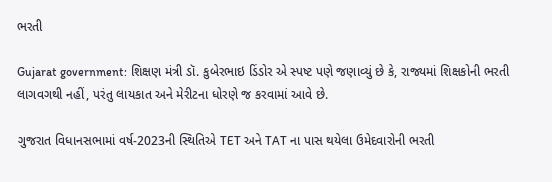ભરતી

Gujarat government: શિક્ષણ મંત્રી ડૉ. કુબેરભાઇ ડિંડોર એ સ્પષ્ટ પણે જણાવ્યું છે કે, રાજ્યમાં શિક્ષકોની ભરતી લાગવગથી નહીં, પરંતુ લાયકાત અને મેરીટના ધોરણે જ કરવામાં આવે છે.

ગુજરાત વિધાનસભામાં વર્ષ-2023ની સ્થિતિએ TET અને TAT ના પાસ થયેલા ઉમેદવારોની ભરતી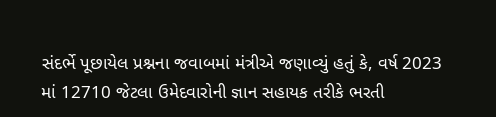સંદર્ભે પૂછાયેલ પ્રશ્નના જવાબમાં મંત્રીએ જણાવ્યું હતું કે, વર્ષ 2023 માં 12710 જેટલા ઉમેદવારોની જ્ઞાન સહાયક તરીકે ભરતી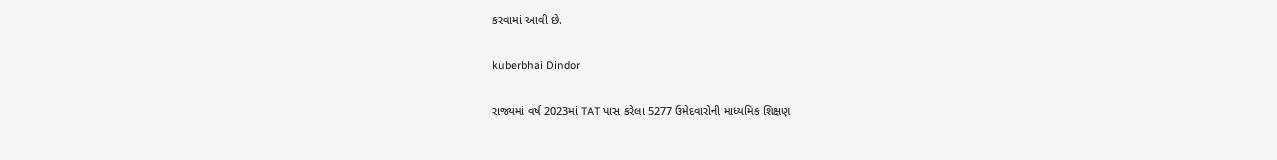કરવામાં આવી છે.

kuberbhai Dindor

રાજ્યમાં વર્ષ 2023માં TAT પાસ કરેલા 5277 ઉમેદવારોની માધ્યમિક શિક્ષણ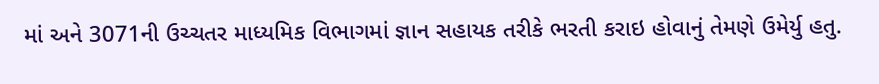માં અને 3071ની ઉચ્ચતર માધ્યમિક વિભાગમાં જ્ઞાન સહાયક તરીકે ભરતી કરાઇ હોવાનું તેમણે ઉમેર્યુ હતુ.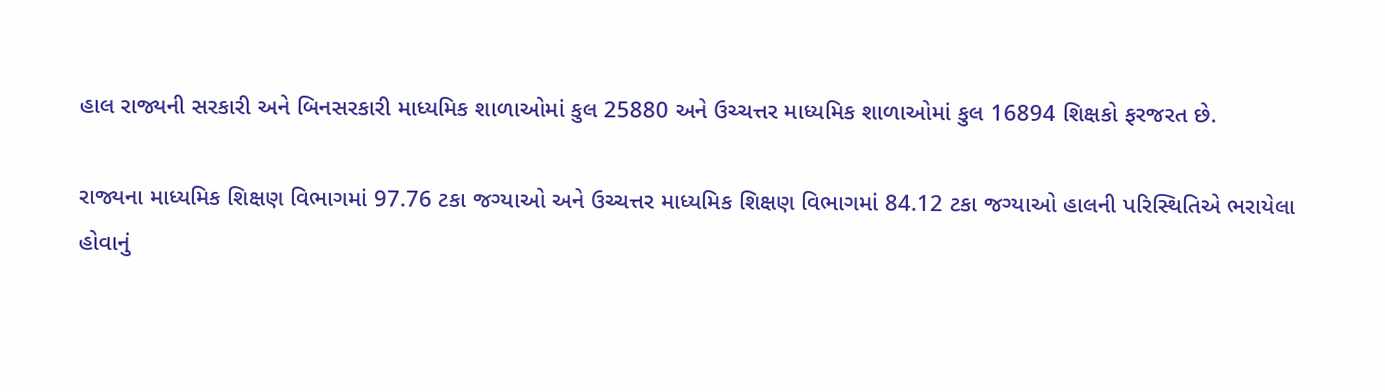હાલ રાજ્યની સરકારી અને બિનસરકારી માધ્યમિક શાળાઓમાં કુલ 25880 અને ઉચ્ચત્તર માધ્યમિક શાળાઓમાં કુલ 16894 શિક્ષકો ફરજરત છે.

રાજ્યના માધ્યમિક શિક્ષણ વિભાગમાં 97.76 ટકા જગ્યાઓ અને ઉચ્ચત્તર માધ્યમિક શિક્ષણ વિભાગમાં 84.12 ટકા જગ્યાઓ હાલની પરિસ્થિતિએ ભરાયેલા હોવાનું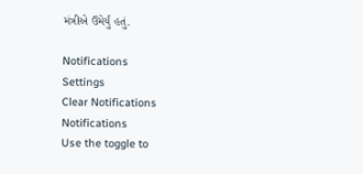મંત્રીએ ઉમેર્યું હતું.

Notifications
Settings
Clear Notifications
Notifications
Use the toggle to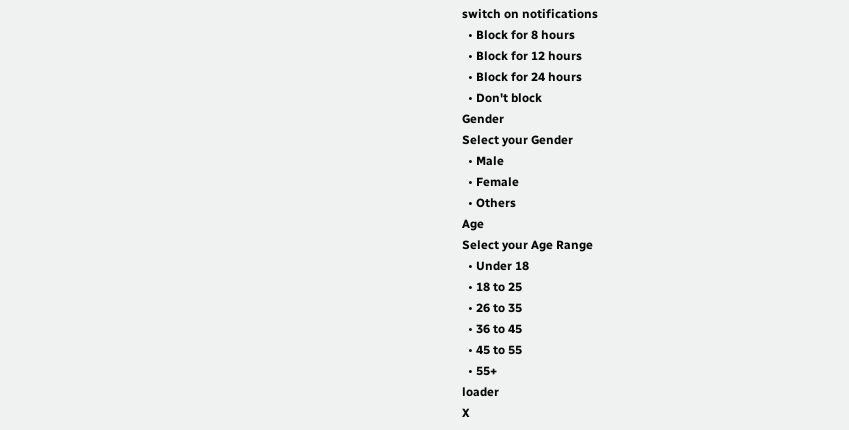switch on notifications
  • Block for 8 hours
  • Block for 12 hours
  • Block for 24 hours
  • Don't block
Gender
Select your Gender
  • Male
  • Female
  • Others
Age
Select your Age Range
  • Under 18
  • 18 to 25
  • 26 to 35
  • 36 to 45
  • 45 to 55
  • 55+
loader
X